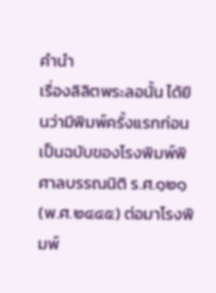คำนำ
เรื่องลิลิตพระลอนั้น ได้ยินว่ามีพิมพ์ครั้งแรกก่อน เป็นฉบับของโรงพิมพ์พิศาลบรรณนิติ ร.ศ.๑๒๑(พ.ศ.๒๔๔๕) ต่อมาโรงพิมพ์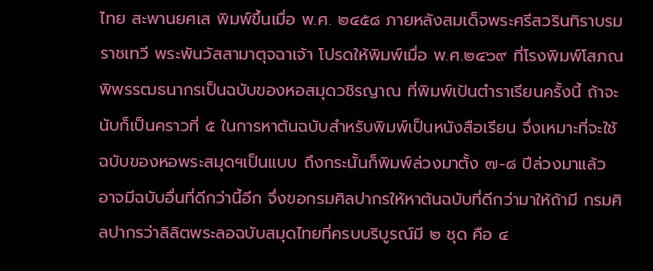ไทย สะพานยศเส พิมพ์ขึ้นเมื่อ พ.ศ. ๒๔๕๘ ภายหลังสมเด็จพระศรีสวรินทิราบรมราชเทวี พระพันวัสสามาตุจฉาเจ้า โปรดให้พิมพ์เมื่อ พ.ศ.๒๔๖๙ ที่โรงพิมพ์โสภณพิพรรฒธนากรเป็นฉบับของหอสมุดวชิรญาณ ที่พิมพ์เป้นตำราเรียนครั้งนี้ ถ้าจะนับก็เป็นคราวที่ ๕ ในการหาต้นฉบับสำหรับพิมพ์เป็นหนังสือเรียน จึ่งเหมาะที่จะใช้ฉบับของหอพระสมุดฯเป็นแบบ ถึงกระนั้นก็พิมพ์ล่วงมาตั้ง ๗-๘ ปีล่วงมาแล้ว อาจมีฉบับอื่นที่ดีกว่านี้อีก จึ่งขอกรมศิลปากรให้หาต้นฉบับที่ดีกว่ามาให้ถ้ามี กรมศิลปากรว่าลิลิตพระลอฉบับสมุดไทยที่ครบบริบูรณ์มี ๒ ชุด คือ ๔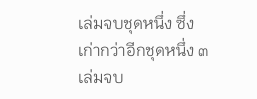เล่มจบชุดหนึ่ง ซึ่งเก่ากว่าอีกชุดหนึ่ง ๓ เล่มจบ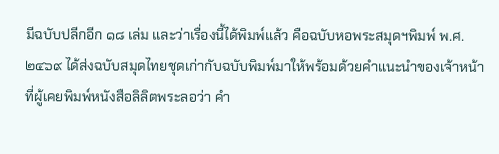มีฉบับปลีกอีก ๑๘ เล่ม และว่าเรื่องนี้ได้พิมพ์แล้ว คือฉบับหอพระสมุดฯพิมพ์ พ.ศ. ๒๔๖๙ ได้ส่งฉบับสมุดไทยชุดเก่ากับฉบับพิมพ์มาให้พร้อมด้วยคำแนะนำของเจ้าหน้าที่ผู้เคยพิมพ์หนังสือลิลิตพระลอว่า คำ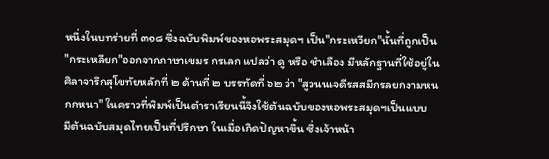หนึ่งในบทร่ายที่ ๓๑๘ ซึ่งฉบับพิมพ์ของหอพระสมุดฯ เป็น"กระเหวียก"นั้นที่ถูกเป็น "กระเหลียก"ออกจากภาษาเขมร กรเลก แปลว่า ดู หรือ ชำเลือง มีหลักฐานที่ใช้อยู่ในศิลาจารึกสุโขทัยหลักที่ ๒ ด้านที่ ๒ บรรทัดที่ ๖๒ ว่า "สูวนนเจดีรสสมีกรลยกงามหนกกหนา" ในคราวที่พิมพ์เป็นตำราเรียนนี้จึงใช้ต้นฉบับของหอพระสมุดฯเป็นแบบ
มีต้นฉบับสมุดไทยเป็นที่ปรึกษา ในเมื่อเกิดปัญหาขึ้น ซึ่งเจ้าหน้า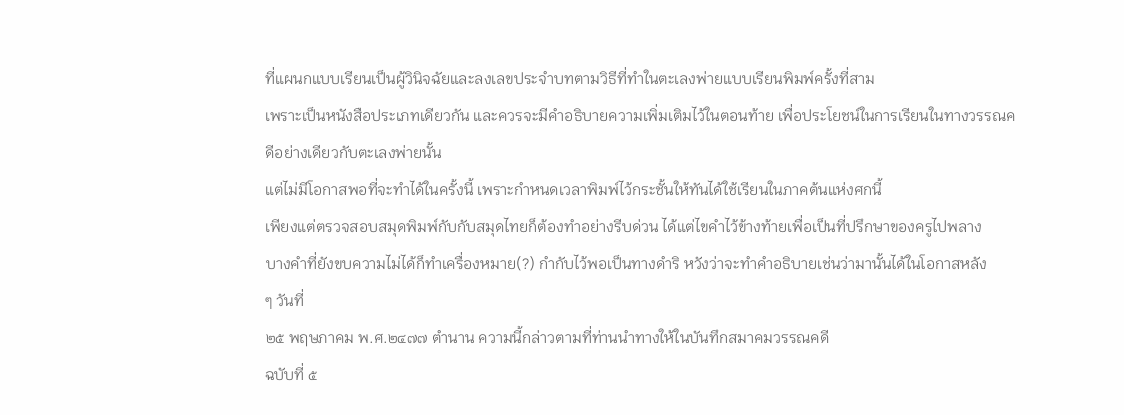ที่แผนกแบบเรียนเป็นผู้วินิจฉัยและลงเลขประจำบทตามวิธีที่ทำในตะเลงพ่ายแบบเรียนพิมพ์ครั้งที่สาม
เพราะเป็นหนังสือประเภทเดียวกัน และควรจะมีคำอธิบายความเพิ่มเติมไว้ในตอนท้าย เพื่อประโยชน์ในการเรียนในทางวรรณคดีอย่างเดียวกับตะเลงพ่ายนั้น
แต่ไม่มีโอกาสพอที่จะทำได้ในครั้งนี้ เพราะกำหนดเวลาพิมพ์ไว้กระชั้นให้ทันได้ใช้เรียนในภาคต้นแห่งศกนี้
เพียงแต่ตรวจสอบสมุดพิมพ์กับกับสมุดไทยก็ต้องทำอย่างรีบด่วน ได้แต่ไขคำไว้ข้างท้ายเพื่อเป็นที่ปรึกษาของครูไปพลาง
บางคำที่ยังขบความไม่ได้ก็ทำเครื่องหมาย(?) กำกับไว้พอเป็นทางดำริ หวังว่าจะทำคำอธิบายเช่นว่ามานั้นได้ในโอกาสหลัง
ๆ วันที่
๒๕ พฤษภาคม พ.ศ.๒๔๗๗ ตำนาน ความนี้กล่าวตามที่ท่านนำทางให้ในบันทึกสมาคมวรรณคดี
ฉบับที่ ๕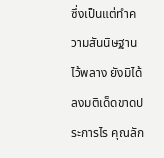ซึ่งเป็นแต่ทำความสันนิษฐานไว้พลาง ยังมิได้ลงมติเด็ดขาดประการไร คุณลัก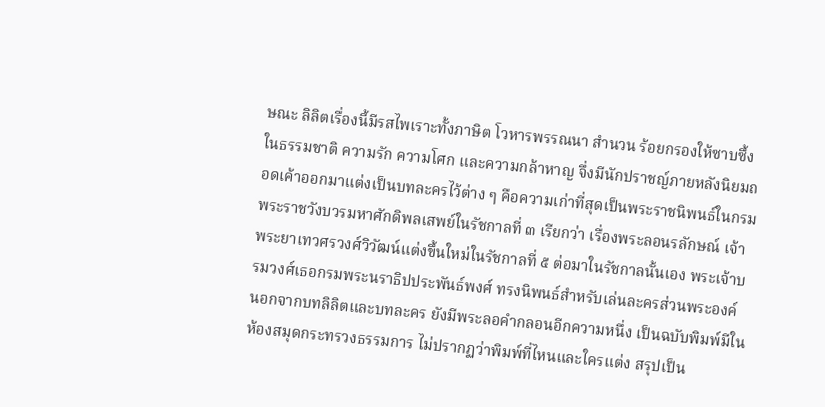ษณะ ลิลิตเรื่องนี้มีรสไพเราะทั้งภาษิต โวหารพรรณนา สำนวน ร้อยกรองให้ซาบซึ้งในธรรมชาติ ความรัก ความโศก และความกล้าหาญ จึ่งมีนักปราชญ์ภายหลังนิยมถอดเค้าออกมาแต่งเป็นบทละครไว้ต่าง ๆ คือความเก่าที่สุดเป็นพระราชนิพนธ์ในกรมพระราชวังบวรมหาศักดิพลเสพย์ในรัชกาลที่ ๓ เรียกว่า เรื่องพระลอนรลักษณ์ เจ้าพระยาเทวศรวงศ์วิวัฒน์แต่งขึ้นใหม่ในรัชกาลที่ ๕ ต่อมาในรัชกาลนั้นเอง พระเจ้าบรมวงศ์เธอกรมพระนราธิปประพันธ์พงศ์ ทรงนิพนธ์สำหรับเล่นละครส่วนพระองค์ นอกจากบทลิลิตและบทละคร ยังมีพระลอคำกลอนอีกความหนึ่ง เป็นฉบับพิมพ์มีในห้องสมุดกระทรวงธรรมการ ไม่ปรากฏว่าพิมพ์ที่ไหนและใครแต่ง สรุปเป็น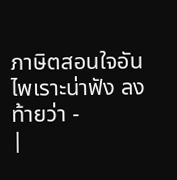ภาษิตสอนใจอันไพเราะน่าฟัง ลงท้ายว่า -
|